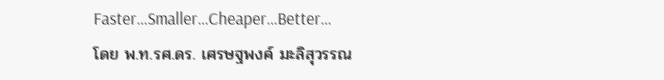Faster…Smaller…Cheaper…Better…
โดย พ.ท.รศ.ดร. เศรษฐพงค์ มะลิสุวรรณ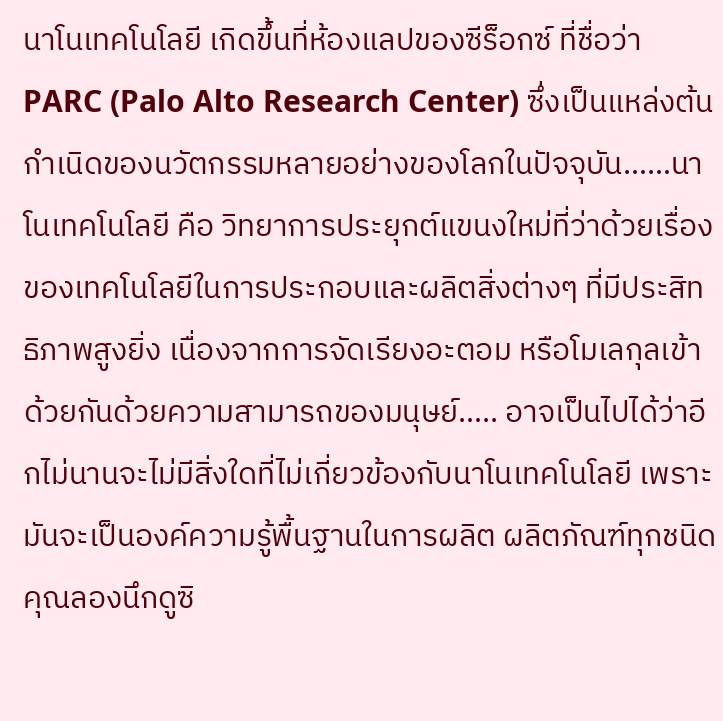นาโนเทคโนโลยี เกิดขึ้นที่ห้องแลปของซีร็อกซ์ ที่ชื่อว่า PARC (Palo Alto Research Center) ซึ่งเป็นแหล่งต้นกำเนิดของนวัตกรรมหลายอย่างของโลกในปัจจุบัน……นาโนเทคโนโลยี คือ วิทยาการประยุกต์แขนงใหม่ที่ว่าด้วยเรื่องของเทคโนโลยีในการประกอบและผลิตสิ่งต่างๆ ที่มีประสิทธิภาพสูงยิ่ง เนื่องจากการจัดเรียงอะตอม หรือโมเลกุลเข้าด้วยกันด้วยความสามารถของมนุษย์….. อาจเป็นไปได้ว่าอีกไม่นานจะไม่มีสิ่งใดที่ไม่เกี่ยวข้องกับนาโนเทคโนโลยี เพราะมันจะเป็นองค์ความรู้พื้นฐานในการผลิต ผลิตภัณฑ์ทุกชนิด
คุณลองนึกดูซิ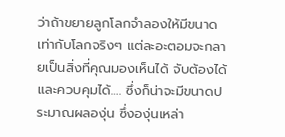ว่าถ้าขยายลูกโลกจำลองให้มีขนาดเท่ากับโลกจริงๆ แต่ละอะตอมจะกลายเป็นสิ่งที่คุณมองเห็นได้ จับต้องได้และควบคุมได้…. ซึ่งก็น่าจะมีขนาดประมาณผลองุ่น ซึ่งองุ่นเหล่า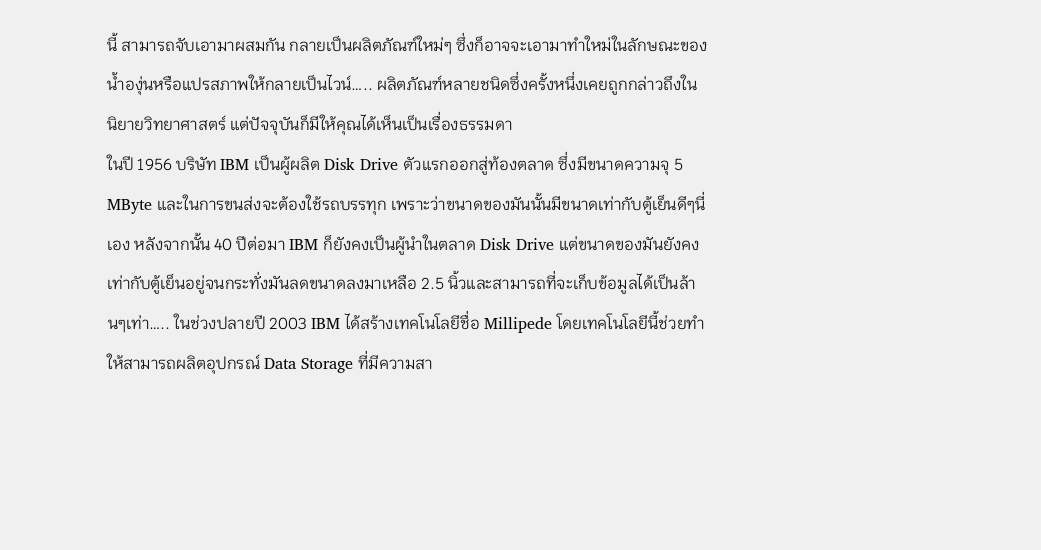นี้ สามารถจับเอามาผสมกัน กลายเป็นผลิตภัณฑ์ใหม่ๆ ซึ่งก็อาจจะเอามาทำใหม่ในลักษณะของน้ำองุ่นหรือแปรสภาพให้กลายเป็นไวน์….. ผลิตภัณฑ์หลายชนิดซึ่งครั้งหนึ่งเคยถูกกล่าวถึงในนิยายวิทยาศาสตร์ แต่ปัจจุบันก็มีให้คุณได้เห็นเป็นเรื่องธรรมดา
ในปี 1956 บริษัท IBM เป็นผู้ผลิต Disk Drive ตัวแรกออกสู่ท้องตลาด ซึ่งมีขนาดความจุ 5 MByte และในการขนส่งจะต้องใช้รถบรรทุก เพราะว่าขนาดของมันนั้นมีขนาดเท่ากับตู้เย็นดีๆนี่เอง หลังจากนั้น 40 ปีต่อมา IBM ก็ยังคงเป็นผู้นำในตลาด Disk Drive แต่ขนาดของมันยังคงเท่ากับตู้เย็นอยู่จนกระทั่งมันลดขนาดลงมาเหลือ 2.5 นิ้วและสามารถที่จะเก็บข้อมูลได้เป็นล้านๆเท่า….. ในช่วงปลายปี 2003 IBM ได้สร้างเทคโนโลยีชื่อ Millipede โดยเทคโนโลยีนี้ช่วยทำให้สามารถผลิตอุปกรณ์ Data Storage ที่มีความสา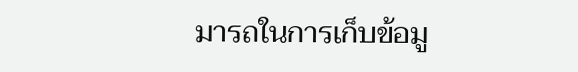มารถในการเก็บข้อมู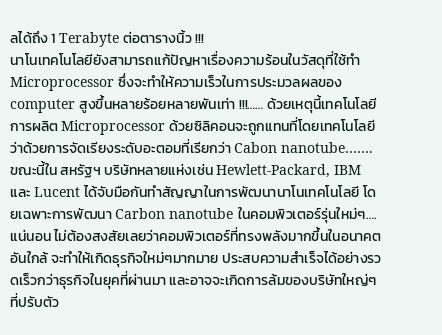ลได้ถึง 1 Terabyte ต่อตารางนิ้ว !!!
นาโนเทคโนโลยียังสามารถแก้ปัญหาเรื่องความร้อนในวัสดุที่ใช้ทำ Microprocessor ซึ่งจะทำให้ความเร็วในการประมวลผลของ computer สูงขึ้นหลายร้อยหลายพันเท่า !!!…… ด้วยเหตุนี้เทคโนโลยีการผลิต Microprocessor ด้วยซิลิคอนจะถูกแทนที่โดยเทคโนโลยีว่าด้วยการจัดเรียงระดับอะตอมที่เรียกว่า Cabon nanotube……. ขณะนี้ใน สหรัฐฯ บริษัทหลายแห่งเช่น Hewlett-Packard, IBM และ Lucent ได้จับมือกันทำสัญญาในการพัฒนานาโนเทคโนโลยี โดยเฉพาะการพัฒนา Carbon nanotube ในคอมพิวเตอร์รุ่นใหม่ๆ…. แน่นอน ไม่ต้องสงสัยเลยว่าคอมพิวเตอร์ที่ทรงพลังมากขึ้นในอนาคตอันใกล้ จะทำให้เกิดธุรกิจใหม่ๆมากมาย ประสบความสำเร็จได้อย่างรวดเร็วกว่าธุรกิจในยุคที่ผ่านมา และอาจจะเกิดการล้มของบริษัทใหญ่ๆที่ปรับตัว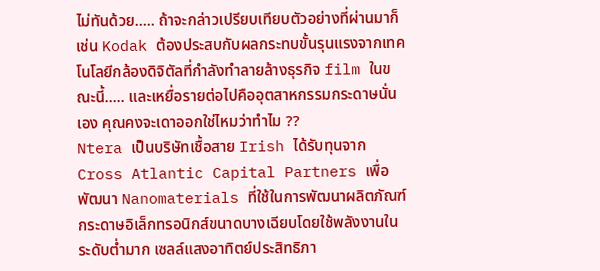ไม่ทันด้วย….. ถ้าจะกล่าวเปรียบเทียบตัวอย่างที่ผ่านมาก็เช่น Kodak ต้องประสบกับผลกระทบขั้นรุนแรงจากเทคโนโลยีกล้องดิจิตัลที่กำลังทำลายล้างธุรกิจ film ในขณะนี้….. และเหยื่อรายต่อไปคืออุตสาหกรรมกระดาษนั่นเอง คุณคงจะเดาออกใช่ไหมว่าทำไม ??
Ntera เป็นบริษัทเชื้อสาย Irish ได้รับทุนจาก Cross Atlantic Capital Partners เพื่อพัฒนา Nanomaterials ที่ใช้ในการพัฒนาผลิตภัณฑ์กระดาษอิเล็กทรอนิกส์ขนาดบางเฉียบโดยใช้พลังงานในระดับตํ่ามาก เซลล์แสงอาทิตย์ประสิทธิภา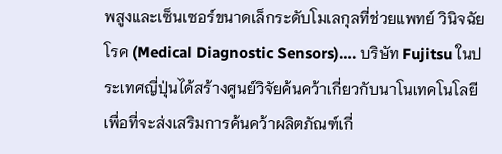พสูงและเซ็นเซอร์ขนาดเล็กระดับโมเลกุลที่ช่วยแพทย์ วินิจฉัยโรค (Medical Diagnostic Sensors)…. บริษัท Fujitsu ในประเทศญี่ปุ่นได้สร้างศูนย์วิจัยค้นคว้าเกี่ยวกับนาโนเทคโนโลยีเพื่อที่จะส่งเสริมการค้นคว้าผลิตภัณฑ์เกี่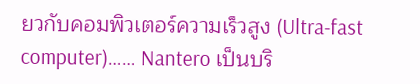ยวกับคอมพิวเตอร์ความเร็วสูง (Ultra-fast computer)…… Nantero เป็นบริ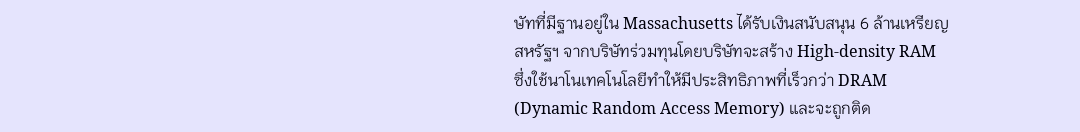ษัทที่มีฐานอยู่ใน Massachusetts ได้รับเงินสนับสนุน 6 ล้านเหรียญสหรัฐฯ จากบริษัทร่วมทุนโดยบริษัทจะสร้าง High-density RAM ซึ่งใช้นาโนเทคโนโลยีทำให้มีประสิทธิภาพที่เร็วกว่า DRAM (Dynamic Random Access Memory) และจะถูกติด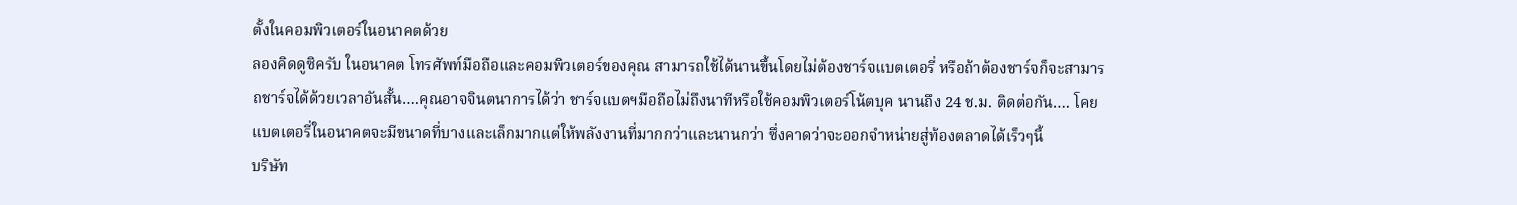ตั้งในคอมพิวเตอร์ในอนาคตด้วย
ลองคิดดูซิครับ ในอนาคต โทรศัพท์มือถือและคอมพิวเตอร์ของคุณ สามารถใช้ได้นานขึ้นโดยไม่ต้องชาร์จแบตเตอรี่ หรือถ้าต้องชาร์จก็จะสามารถชาร์จได้ด้วยเวลาอันสั้น….คุณอาจจินตนาการได้ว่า ชาร์จแบตฯมือถือไม่ถึงนาทีหรือใช้คอมพิวเตอร์โน้ตบุค นานถึง 24 ช.ม. ติดต่อกัน…. โคยแบตเตอรี่ในอนาคตจะมีขนาดที่บางและเล็กมากแต่ให้พลังงานที่มากกว่าและนานกว่า ซึ่งคาดว่าจะออกจำหน่ายสู่ท้องตลาดได้เร็วๆนี้
บริษัท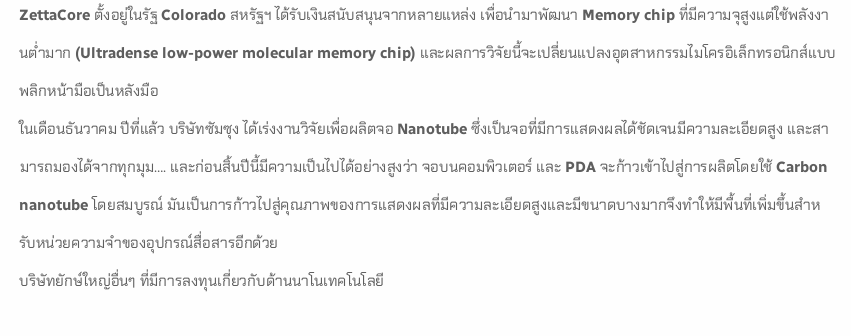ZettaCore ตั้งอยู่ในรัฐ Colorado สหรัฐฯ ได้รับเงินสนับสนุนจากหลายแหล่ง เพื่อนำมาพัฒนา Memory chip ที่มีความจุสูงแต่ใช้พลังงานตํ่ามาก (Ultradense low-power molecular memory chip) และผลการวิจัยนี้จะเปลี่ยนแปลงอุตสาหกรรมไมโครอิเล็กทรอนิกส์แบบพลิกหน้ามือเป็นหลังมือ
ในเดือนธันวาคม ปีที่แล้ว บริษัทซัมซุง ได้เร่งงานวิจัยเพื่อผลิตจอ Nanotube ซึ่งเป็นจอที่มีการแสดงผลได้ชัดเจนมีความละเอียดสูง และสามารถมองได้จากทุกมุม…. และก่อนสิ้นปีนี้มีความเป็นไปได้อย่างสูงว่า จอบนคอมพิวเตอร์ และ PDA จะก้าวเข้าไปสู่การผลิตโดยใช้ Carbon nanotube โดยสมบูรณ์ มันเป็นการก้าวไปสู่คุณภาพของการแสดงผลที่มีความละเอียดสูงและมีขนาดบางมากจึงทำให้มีพื้นที่เพิ่มขึ้นสำหรับหน่วยความจำของอุปกรณ์สื่อสารอีกด้วย
บริษัทยักษ์ใหญ่อื่นๆ ที่มีการลงทุนเกี่ยวกับด้านนาโนเทคโนโลยี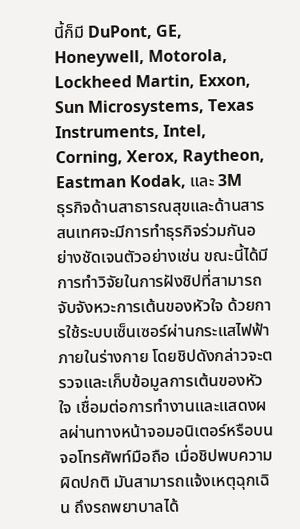นี้ก็มี DuPont, GE, Honeywell, Motorola, Lockheed Martin, Exxon, Sun Microsystems, Texas Instruments, Intel, Corning, Xerox, Raytheon, Eastman Kodak, และ 3M
ธุรกิจด้านสาธารณสุขและด้านสารสนเทศจะมีการทำธุรกิจร่วมกันอย่างชัดเจนตัวอย่างเช่น ขณะนี้ได้มีการทำวิจัยในการฝังชิปที่สามารถจับจังหวะการเต้นของหัวใจ ด้วยการใช้ระบบเซ็นเซอร์ผ่านกระแสไฟฟ้าภายในร่างกาย โดยชิปดังกล่าวจะตรวจและเก็บข้อมูลการเต้นของหัวใจ เชื่อมต่อการทำงานและแสดงผลผ่านทางหน้าจอมอนิเตอร์หรือบนจอโทรศัพท์มือถือ เมื่อชิปพบความผิดปกติ มันสามารถแจ้งเหตุฉุกเฉิน ถึงรถพยาบาลได้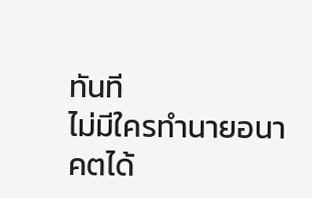ทันที
ไม่มีใครทำนายอนาคตได้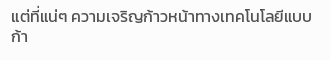แต่ที่แน่ๆ ความเจริญก้าวหน้าทางเทคโนโลยีแบบก้า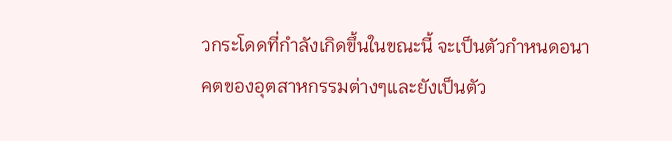วกระโดดที่กำลังเกิดขึ้นในขณะนี้ จะเป็นตัวกำหนดอนาคตของอุตสาหกรรมต่างๆและยังเป็นตัว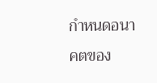กำหนดอนาคตของ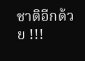ชาติอีกด้วย !!!